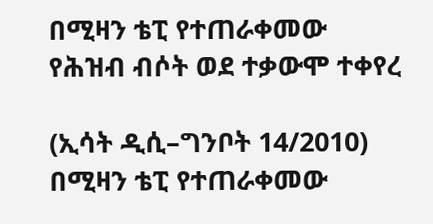በሚዛን ቴፒ የተጠራቀመው የሕዝብ ብሶት ወደ ተቃውሞ ተቀየረ

(ኢሳት ዲሲ–ግንቦት 14/2010) በሚዛን ቴፒ የተጠራቀመው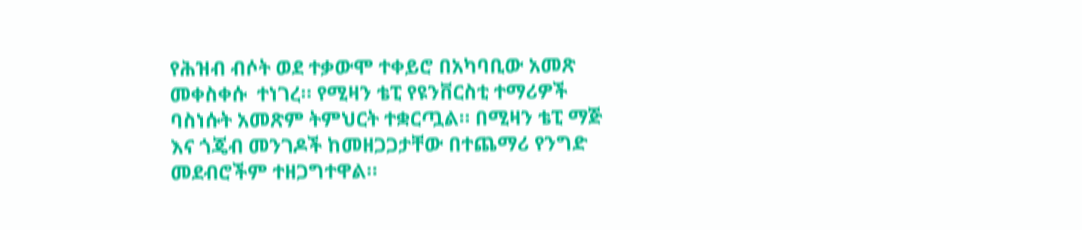የሕዝብ ብሶት ወደ ተቃውሞ ተቀይሮ በአካባቢው አመጽ መቀስቀሱ  ተነገረ። የሚዛን ቴፒ የዩንቨርስቲ ተማሪዎች ባስነሱት አመጽም ትምህርት ተቋርጧል። በሚዛን ቴፒ ማጅ እና ጎጄብ መንገዶች ከመዘጋጋታቸው በተጨማሪ የንግድ መደብሮችም ተዘጋግተዋል።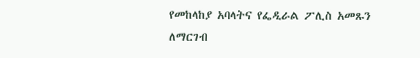የመከላከያ አባላትና የፌዲራል ፖሊስ አመጹን ለማርገብ